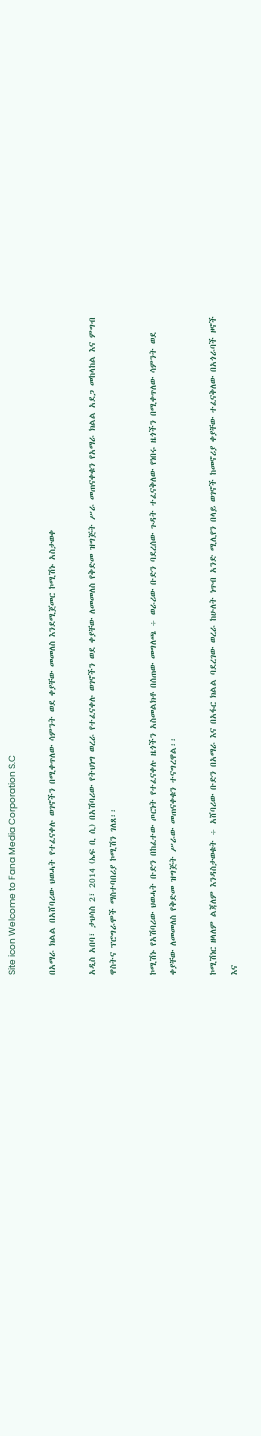Site icon Welcome to Fana Media Corporation S.C

በአማራ ክልል በአሸባሪው ህወሓት የተፈናቀሉ ወገኖችን በሚቀጥለው ሳምንት ወደ ቀያቸው መመለስ እንደሚጀመር ኮሚሽኑ አስታወቀ

አዲስ አበባ፣ ታህሳስ 2፣ 2014 (ኤፍ ቢ ሲ) በአሽባሪው የትህነግ ወረራ የተፈናቀሉ ወገኖችን ወደ ቀያቸው ለመመለስ የቅድመ ዝግጅት ሥራ መጠናቀቁን የአማራ ክልል አደጋ መከላከል እና ምግብ ዋስትና ፕሮግራሞች ማስተባበሪያ ኮሚሽን ገለጸ፡፡

ኮሚሽኑ የአሽባሪው ህወሓት ቡድን በከፈተው ጦርነት የተፈናቀሉ ዜጎችን አስመልክቶ በሰጠው መግለጫ ÷ ወራሪው ቡድን ባደረሰው ጉዳት ተፈናቅለው የነበሩ ዜጎችን በሚቀጥለው ሳምንት ወደ ቀያቸው ለመመለስ የቅድመ ዝግጅት ሥራው መጠናቀቁን ተናግረዋል፡፡

ኮሚሽነር ዘላለም ልጃለም እንዳስታወቁት ÷ አሸባሪው ቡድን በአማራ እና በአፋር ክልል ባደረገው ወረራ ከሁለት ነጥብ አንድ ሚሊየን በላይ ወገኖች ከመኖሪያ ቀያቸው ተፈናቅለው በአጎራባች ዞኖች እና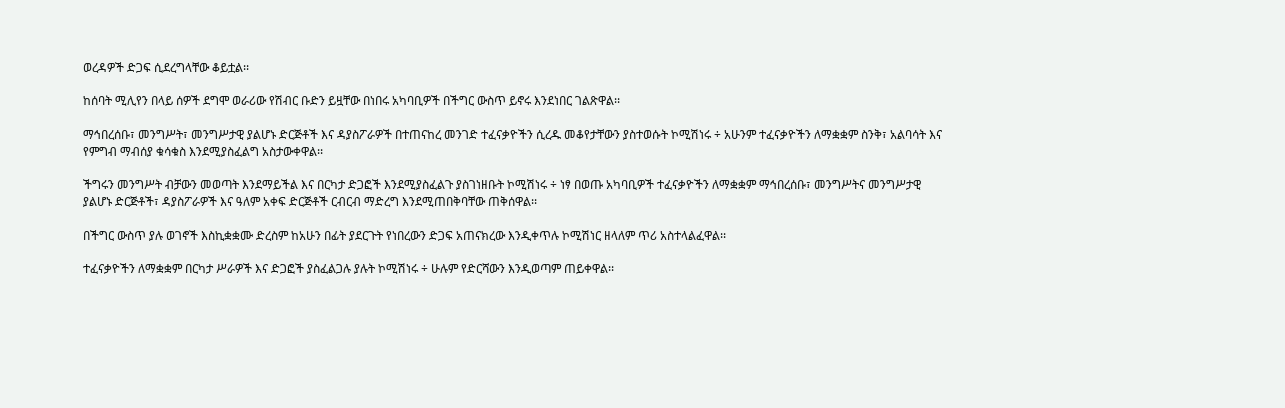ወረዳዎች ድጋፍ ሲደረግላቸው ቆይቷል፡፡

ከሰባት ሚሊየን በላይ ሰዎች ደግሞ ወራሪው የሽብር ቡድን ይዟቸው በነበሩ አካባቢዎች በችግር ውስጥ ይኖሩ እንደነበር ገልጽዋል፡፡

ማኅበረሰቡ፣ መንግሥት፣ መንግሥታዊ ያልሆኑ ድርጅቶች እና ዳያስፖራዎች በተጠናከረ መንገድ ተፈናቃዮችን ሲረዱ መቆየታቸውን ያስተወሱት ኮሚሽነሩ ÷ አሁንም ተፈናቃዮችን ለማቋቋም ስንቅ፣ አልባሳት እና የምግብ ማብሰያ ቁሳቁስ እንደሚያስፈልግ አስታውቀዋል፡፡

ችግሩን መንግሥት ብቻውን መወጣት እንደማይችል እና በርካታ ድጋፎች እንደሚያስፈልጉ ያስገነዘቡት ኮሚሽነሩ ÷ ነፃ በወጡ አካባቢዎች ተፈናቃዮችን ለማቋቋም ማኅበረሰቡ፣ መንግሥትና መንግሥታዊ ያልሆኑ ድርጅቶች፣ ዳያስፖራዎች እና ዓለም አቀፍ ድርጅቶች ርብርብ ማድረግ እንደሚጠበቅባቸው ጠቅሰዋል፡፡

በችግር ውስጥ ያሉ ወገኖች እስኪቋቋሙ ድረስም ከአሁን በፊት ያደርጉት የነበረውን ድጋፍ አጠናክረው እንዲቀጥሉ ኮሚሽነር ዘላለም ጥሪ አስተላልፈዋል፡፡

ተፈናቃዮችን ለማቋቋም በርካታ ሥራዎች እና ድጋፎች ያስፈልጋሉ ያሉት ኮሚሽነሩ ÷ ሁሉም የድርሻውን እንዲወጣም ጠይቀዋል፡፡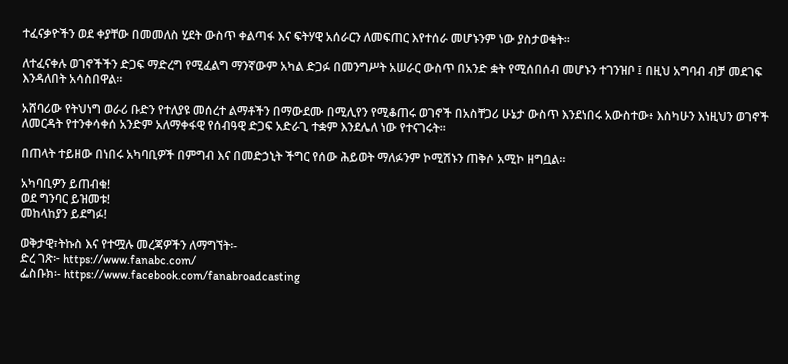ተፈናቃዮችን ወደ ቀያቸው በመመለስ ሂደት ውስጥ ቀልጣፋ እና ፍትሃዊ አሰራርን ለመፍጠር እየተሰራ መሆኑንም ነው ያስታወቁት፡፡

ለተፈናቀሉ ወገኖችችን ድጋፍ ማድረግ የሚፈልግ ማንኛውም አካል ድጋፉ በመንግሥት አሠራር ውስጥ በአንድ ቋት የሚሰበሰብ መሆኑን ተገንዝቦ ፤ በዚህ አግባብ ብቻ መደገፍ እንዳለበት አሳስበዋል፡፡

አሸባሪው የትህነግ ወራሪ ቡድን የተለያዩ መሰረተ ልማቶችን በማውደሙ በሚሊየን የሚቆጠሩ ወገኖች በአስቸጋሪ ሁኔታ ውስጥ እንደነበሩ አውስተው፥ እስካሁን እነዚህን ወገኖች ለመርዳት የተንቀሳቀሰ አንድም አለማቀፋዊ የሰብዓዊ ድጋፍ አድራጊ ተቋም እንደሌለ ነው የተናገሩት፡፡

በጠላት ተይዘው በነበሩ አካባቢዎች በምግብ እና በመድኃኒት ችግር የሰው ሕይወት ማለፉንም ኮሚሽኑን ጠቅሶ አሚኮ ዘግቧል፡፡

አካባቢዎን ይጠብቁ!
ወደ ግንባር ይዝመቱ!
መከላከያን ይደግፉ!

ወቅታዊ፣ትኩስ እና የተሟሉ መረጃዎችን ለማግኘት፡-
ድረ ገጽ፦ https://www.fanabc.com/
ፌስቡክ፡- https://www.facebook.com/fanabroadcasting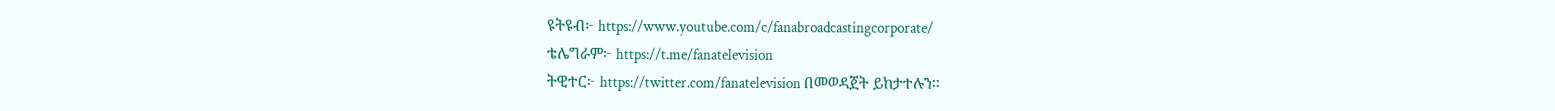ዩትዩብ፦ https://www.youtube.com/c/fanabroadcastingcorporate/
ቴሌግራም፦ https://t.me/fanatelevision
ትዊተር፦ https://twitter.com/fanatelevision በመወዳጀት ይከታተሉን፡፡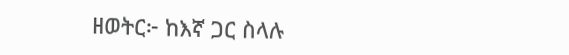ዘወትር፦ ከእኛ ጋር ስላሉ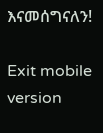እናመሰግናለን!

Exit mobile version